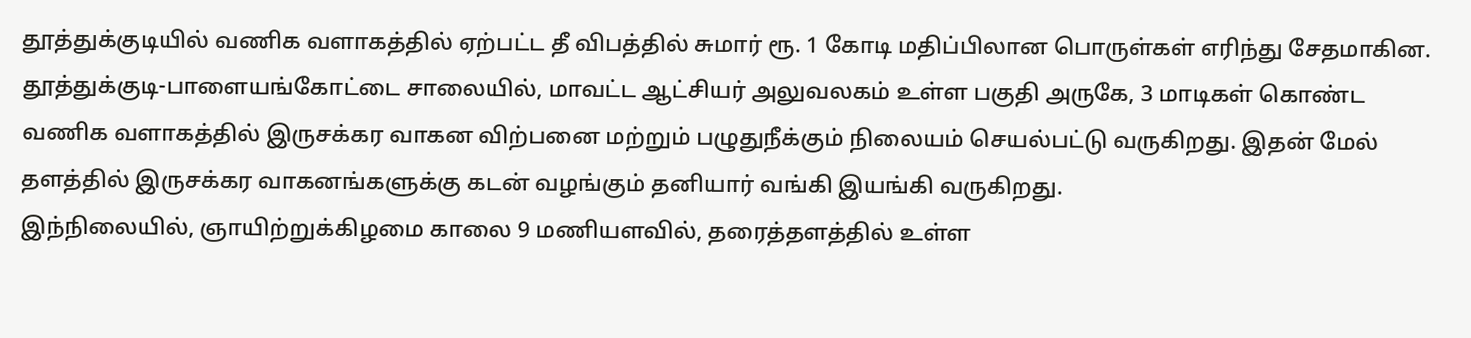தூத்துக்குடியில் வணிக வளாகத்தில் ஏற்பட்ட தீ விபத்தில் சுமார் ரூ. 1 கோடி மதிப்பிலான பொருள்கள் எரிந்து சேதமாகின.
தூத்துக்குடி-பாளையங்கோட்டை சாலையில், மாவட்ட ஆட்சியர் அலுவலகம் உள்ள பகுதி அருகே, 3 மாடிகள் கொண்ட வணிக வளாகத்தில் இருசக்கர வாகன விற்பனை மற்றும் பழுதுநீக்கும் நிலையம் செயல்பட்டு வருகிறது. இதன் மேல் தளத்தில் இருசக்கர வாகனங்களுக்கு கடன் வழங்கும் தனியார் வங்கி இயங்கி வருகிறது.
இந்நிலையில், ஞாயிற்றுக்கிழமை காலை 9 மணியளவில், தரைத்தளத்தில் உள்ள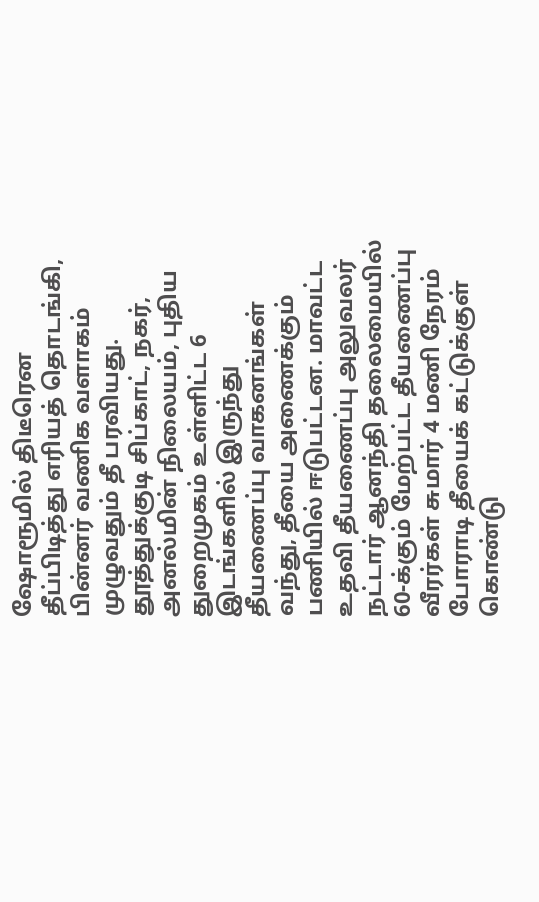ஷோரூமில் திடீரென தீப்பிடித்து எரியத் தொடங்கி, பின்னர் வணிக வளாகம் முழுவதும் தீ பரவியது.
தூத்துக்குடி சிப்காட், நகர், அனல்மின் நிலையம், புதிய துறைமுகம் உள்ளிட்ட 6 இடங்களில் இருந்து தீயணைப்பு வாகனங்கள் வந்து, தீயை அணைக்கும் பணியில் ஈடுபட்டன. மாவட்ட உதவி தீயணைப்பு அலுவலர் நட்டார் ஆனந்தி தலைமையில் 60-க்கும் மேற்பட்ட தீயணைப்பு வீரர்கள் சுமார் 4 மணி நேரம் போராடி தீயைக் கட்டுக்குள் கொண்டு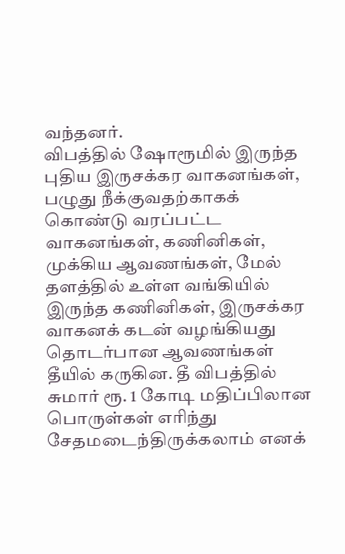வந்தனர்.
விபத்தில் ஷோரூமில் இருந்த புதிய இருசக்கர வாகனங்கள், பழுது நீக்குவதற்காகக் கொண்டு வரப்பட்ட வாகனங்கள், கணினிகள், முக்கிய ஆவணங்கள், மேல் தளத்தில் உள்ள வங்கியில் இருந்த கணினிகள், இருசக்கர வாகனக் கடன் வழங்கியது தொடர்பான ஆவணங்கள் தீயில் கருகின. தீ விபத்தில் சுமார் ரூ. 1 கோடி மதிப்பிலான பொருள்கள் எரிந்து சேதமடைந்திருக்கலாம் எனக்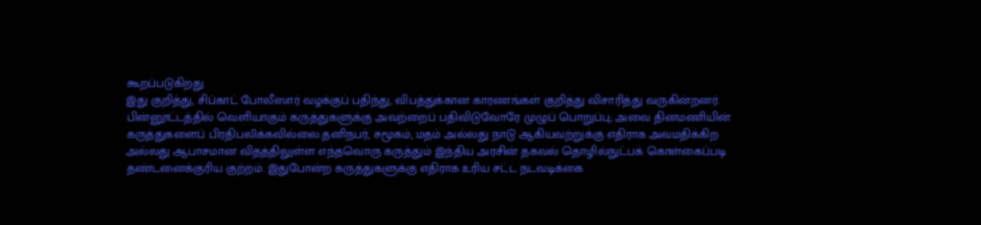கூறப்படுகிறது.
இது குறித்து, சிப்காட் போலீஸார் வழக்குப் பதிந்து, விபத்துக்கான காரணங்கள் குறித்து விசாரித்து வருகின்றனர்.
பின்னூட்டத்தில் வெளியாகும் கருத்துகளுக்கு அவற்றைப் பதிவிடுவோரே முழுப் பொறுப்பு; அவை தினமணியின் கருத்துகளைப் பிரதிபலிக்கவில்லை.தனிநபர், சமூகம், மதம் அல்லது நாடு ஆகியவற்றுக்கு எதிராக அவமதிக்கிற அல்லது ஆபாசமான விதத்திலுள்ள எந்தவொரு கருத்தும் இந்திய அரசின் தகவல் தொழில்நுட்பக் கொள்கைப்படி தண்டனைக்குரிய குற்றம். இதுபோன்ற கருத்துகளுக்கு எதிராக உரிய சட்ட நடவடிக்கை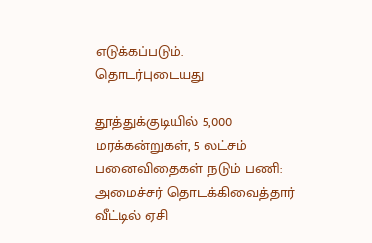எடுக்கப்படும்.
தொடர்புடையது

தூத்துக்குடியில் 5,000 மரக்கன்றுகள், 5 லட்சம் பனைவிதைகள் நடும் பணி: அமைச்சர் தொடக்கிவைத்தார்
வீட்டில் ஏசி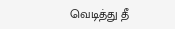வெடித்து தீ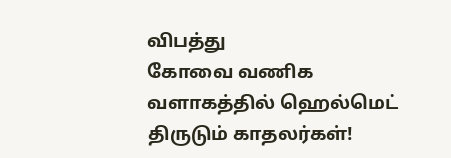விபத்து
கோவை வணிக வளாகத்தில் ஹெல்மெட் திருடும் காதலர்கள்!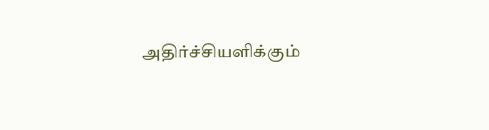அதிர்ச்சியளிக்கும்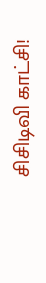சிசிடிவி காட்சி!